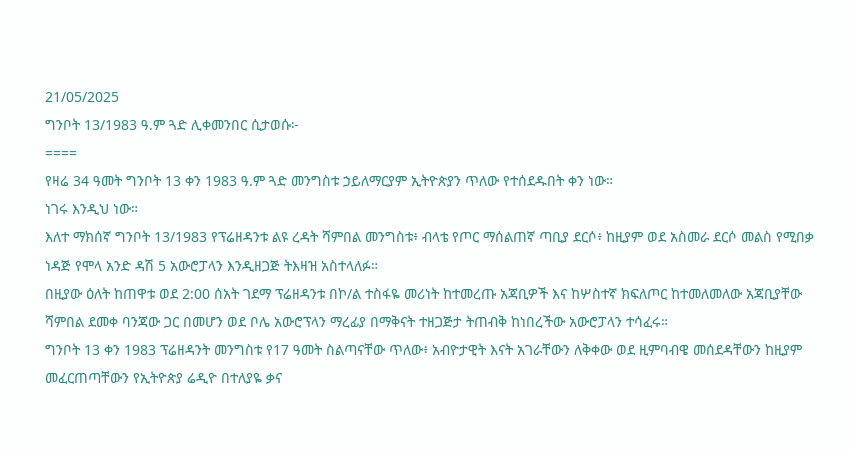21/05/2025
ግንቦት 13/1983 ዓ.ም ጓድ ሊቀመንበር ሲታወሱ፦
====
የዛሬ 34 ዓመት ግንቦት 13 ቀን 1983 ዓ.ም ጓድ መንግስቱ ኃይለማርያም ኢትዮጵያን ጥለው የተሰደዱበት ቀን ነው።
ነገሩ እንዲህ ነው።
እለተ ማክሰኛ ግንቦት 13/1983 የፕሬዘዳንቱ ልዩ ረዳት ሻምበል መንግስቱ፥ ብላቴ የጦር ማሰልጠኛ ጣቢያ ደርሶ፥ ከዚያም ወደ አስመራ ደርሶ መልስ የሚበቃ ነዳጅ የሞላ አንድ ዳሽ 5 አውሮፓላን እንዲዘጋጅ ትእዛዝ አስተላለፉ።
በዚያው ዕለት ከጠዋቱ ወደ 2:00 ሰአት ገደማ ፕሬዘዳንቱ በኮ/ል ተስፋዬ መሪነት ከተመረጡ አጃቢዎች እና ከሦስተኛ ክፍለጦር ከተመለመለው አጃቢያቸው ሻምበል ደመቀ ባንጃው ጋር በመሆን ወደ ቦሌ አውሮፕላን ማረፊያ በማቅናት ተዘጋጅታ ትጠብቅ ከነበረችው አውሮፓላን ተሳፈሩ።
ግንቦት 13 ቀን 1983 ፕሬዘዳንት መንግስቱ የ17 ዓመት ስልጣናቸው ጥለው፥ አብዮታዊት እናት አገራቸውን ለቅቀው ወደ ዚምባብዌ መሰደዳቸውን ከዚያም መፈርጠጣቸውን የኢትዮጵያ ሬዲዮ በተለያዬ ቃና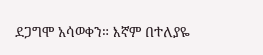ደጋግሞ አሳወቀን። እኛም በተለያዬ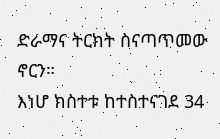ድራማና ትርክት ስናጣጥመው ኖርን።
እነሆ ክስተቱ ከተስተናገደ 34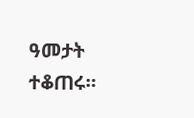ዓመታት ተቆጠሩ።